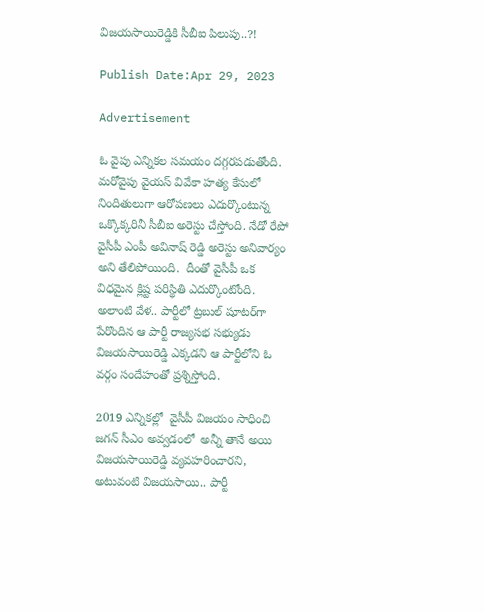విజయసాయిరెడ్డికి సీబీఐ పిలుపు..?!

Publish Date:Apr 29, 2023

Advertisement

ఓ వైపు ఎన్నికల సమయం దగ్గరపడుతోంది. మరోవైపు వైయస్ వివేకా హత్య కేసులో నిందితులుగా ఆరోపణలు ఎదుర్కొంటున్న ఒక్కొక్కరినీ సీబీఐ అరెస్టు చేస్తోంది. నేడో రేపో వైసీపీ ఎంపీ అవినాష్ రెడ్డి అరెస్టు అనివార్యం అని తేలిపోయింది.  దీంతో వైసీపీ ఒక విధమైన క్లిష్ట పరిస్థితి ఎదుర్కొంటోంది. అలాంటి వేళ.. పార్టీలో ట్రబుల్ షూటర్‌గా పేరొందిన ఆ పార్టీ రాజ్యసభ సభ్యుడు విజయసాయిరెడ్డి ఎక్కడని ఆ పార్టీలోని ఓ వర్గం సందేహంతో ప్రశ్నిస్తోంది.

2019 ఎన్నికల్లో  వైసీపీ విజయం సాధించి జగన్ సీఎం అవ్వడంలో  అన్నీ తానే అయి విజయసాయిరెడ్డి వ్యవహరించారని, అటువంటి విజయసాయి.. పార్టీ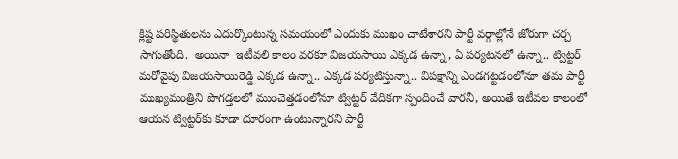క్లిష్ట పరిస్థితులను ఎదుర్కొంటున్న సమయంలో ఎందుకు ముఖం చాటేశారని పార్టీ వర్గాల్లోనే జోరుగా చర్చ సాగుతోంది.  అయినా  ఇటీవలి కాలం వరకూ విజయసాయి ఎక్కడ ఉన్నా, ఏ పర్యటనలో ఉన్నా.. ట్విట్టర్ మరోవైపు విజయసాయిరెడ్డి ఎక్కడ ఉన్నా.. ఎక్కడ పర్యటిస్తున్నా.. విపక్షాన్ని ఎండగట్టడంలోనూ తమ పార్టీ ముఖ్యమంత్రిని పొగడ్తలలో ముంచెత్తడంలోనూ ట్విట్టర్‌ వేదికగా స్పందించే వారనీ, అయితే ఇటీవల కాలంలో ఆయన ట్విట్టర్‌కు కూడా దూరంగా ఉంటున్నారని పార్టీ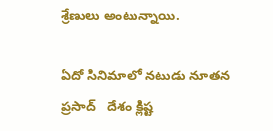శ్రేణులు అంటున్నాయి.

ఏదో సినిమాలో నటుడు నూతన ప్రసాద్   దేశం క్లిష్ట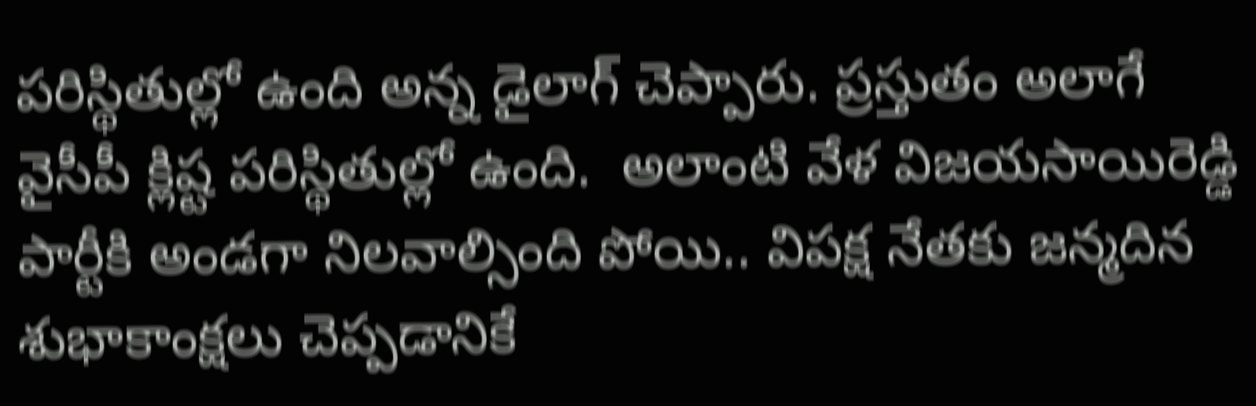పరిస్థితుల్లో ఉంది అన్న డైలాగ్ చెప్పారు. ప్రస్తుతం అలాగే వైసీపీ క్లిష్ట పరిస్థితుల్లో ఉంది.  అలాంటి వేళ విజయసాయిరెడ్డి  పార్టీకి అండగా నిలవాల్సింది పోయి.. విపక్ష నేతకు జన్మదిన శుభాకాంక్షలు చెప్పడానికే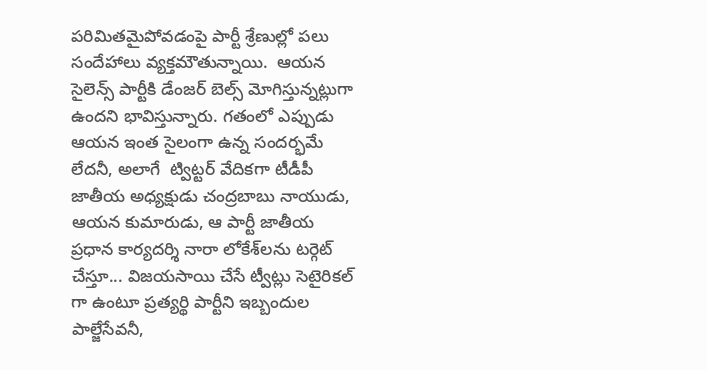పరిమితమైపోవడంపై పార్టీ శ్రేణుల్లో పలు సందేహాలు వ్యక్తమౌతున్నాయి.  ఆయన సైలెన్స్ పార్టీకి డేంజర్ బెల్స్ మోగిస్తున్నట్లుగా ఉందని భావిస్తున్నారు. గతంలో ఎప్పుడు ఆయన ఇంత సైలంగా ఉన్న సందర్భమే లేదనీ, అలాగే  ట్విట్టర్ వేదికగా టీడీపీ జాతీయ అధ్యక్షుడు చంద్రబాబు నాయుడు, ఆయన కుమారుడు, ఆ పార్టీ జాతీయ ప్రధాన కార్యదర్శి నారా లోకేశ్‌లను టర్గెట్‌ చేస్తూ... విజయసాయి చేసే ట్వీట్లు సెటైరికల్ గా ఉంటూ ప్రత్యర్థి పార్టీని ఇబ్బందుల పాల్జేసేవనీ,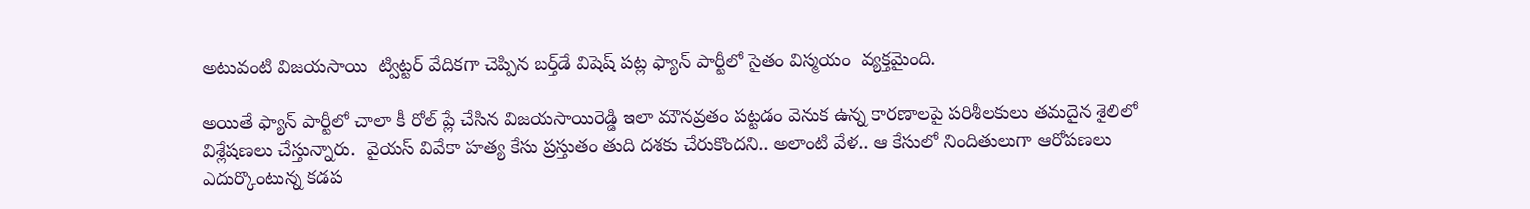అటువంటి విజయసాయి  ట్విట్టర్ వేదికగా చెప్పిన బర్త్‌డే విషెష్‌ పట్ల ఫ్యాన్ పార్టీలో సైతం విస్మయం  వ్యక్తమైంది.

అయితే ఫ్యాన్ పార్టీలో చాలా కీ రోల్ ప్లే చేసిన విజయసాయిరెడ్డి ఇలా మౌనవ్రతం పట్టడం వెనుక ఉన్న కారణాలపై పరిశీలకులు తమదైన శైలిలో విశ్లేషణలు చేస్తున్నారు.  వైయస్ వివేకా హత్య కేసు ప్రస్తుతం తుది దశకు చేరుకొందని.. అలాంటి వేళ.. ఆ కేసులో నిందితులుగా ఆరోపణలు ఎదుర్కొంటున్న కడప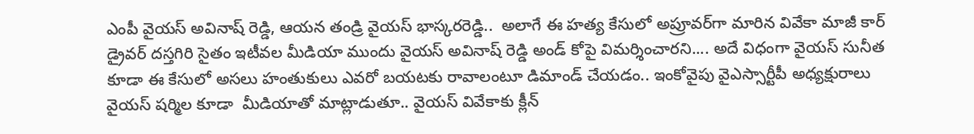ఎంపీ వైయస్ అవినాష్ రెడ్డి, ఆయన తండ్రి వైయస్ భాస్కరరెడ్డి..  అలాగే ఈ హత్య కేసులో అప్రూవర్‌గా మారిన వివేకా మాజీ కార్ డ్రైవర్ దస్తగిరి సైతం ఇటీవల మీడియా ముందు వైయస్ అవినాష్ రెడ్డి అండ్ కోపై విమర్శించారని.... అదే విధంగా వైయస్ సునీత కూడా ఈ కేసులో అసలు హంతుకులు ఎవరో బయటకు రావాలంటూ డిమాండ్ చేయడం.. ఇంకోవైపు వైఎస్సార్టీపీ అధ్యక్షురాలు వైయస్ షర్మిల కూడా  మీడియాతో మాట్లాడుతూ.. వైయస్ వివేకాకు క్లీన్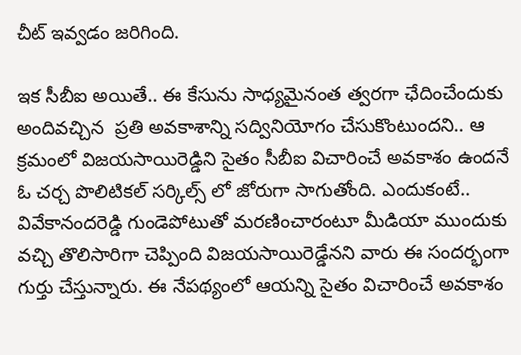చీట్ ఇవ్వడం జరిగింది.

ఇక సీబీఐ అయితే.. ఈ కేసును సాధ్యమైనంత త్వరగా ఛేదించేందుకు  అందివచ్చిన  ప్రతి అవకాశాన్ని సద్వినియోగం చేసుకొంటుందని.. ఆ క్రమంలో విజయసాయిరెడ్డిని సైతం సీబీఐ విచారించే అవకాశం ఉందనే ఓ చర్చ పొలిటికల్ సర్కిల్స్ లో జోరుగా సాగుతోంది. ఎందుకంటే..  వివేకానందరెడ్డి గుండెపోటుతో మరణించారంటూ మీడియా ముందుకు వచ్చి తొలిసారిగా చెప్పింది విజయసాయిరెడ్డేనని వారు ఈ సందర్భంగా గుర్తు చేస్తున్నారు. ఈ నేపథ్యంలో ఆయన్ని సైతం విచారించే అవకాశం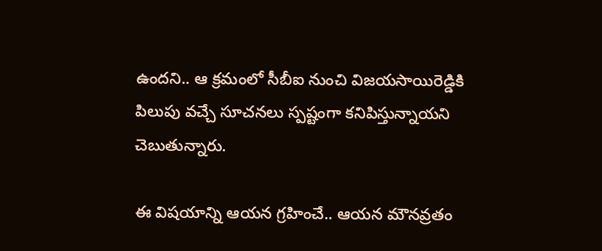ఉందని.. ఆ క్రమంలో సీబీఐ నుంచి విజయసాయిరెడ్డికి పిలుపు వచ్చే సూచనలు స్పష్టంగా కనిపిస్తున్నాయని చెబుతున్నారు.

ఈ విషయాన్ని ఆయన గ్రహించే.. ఆయన మౌనవ్రతం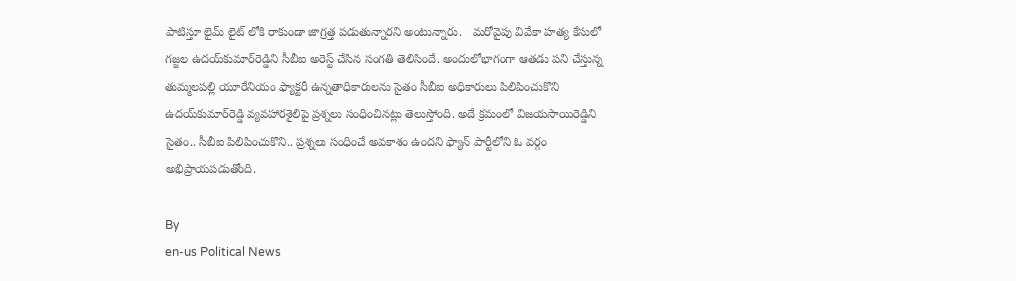పాటిస్తూ లైమ్ లైట్ లోకి రాకుండా జాగ్రత్త పడుతున్నారని అంటున్నారు.   మరోవైపు వివేకా హత్య కేసులో గజ్జల ఉదయ్‌కుమార్‌రెడ్డిని సీబీఐ అరెస్ట్‌ చేసిన సంగతి తెలిసిందే. అందులోభాగంగా ఆతడు పని చేస్తున్న తుమ్మలపల్లి యూరేనియం ఫ్యాక్టరీ ఉన్నతాధికారులను సైతం సీబీఐ అధికారులు పిలిపించుకొని ఉదయ్‌కుమార్‌రెడ్డి వ్యవహారశైలిపై ప్రశ్నలు సంధించినట్లు తెలుస్తోంది. అదే క్రమంలో విజయసాయిరెడ్డిని సైతం.. సీబీఐ పిలిపించుకొని.. ప్రశ్నలు సంధించే అవకాశం ఉందని ఫ్యాన్ పార్టీలోని ఓ వర్గం అభిప్రాయపడుతోంది.

By
en-us Political News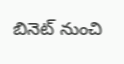బినెట్ నుంచి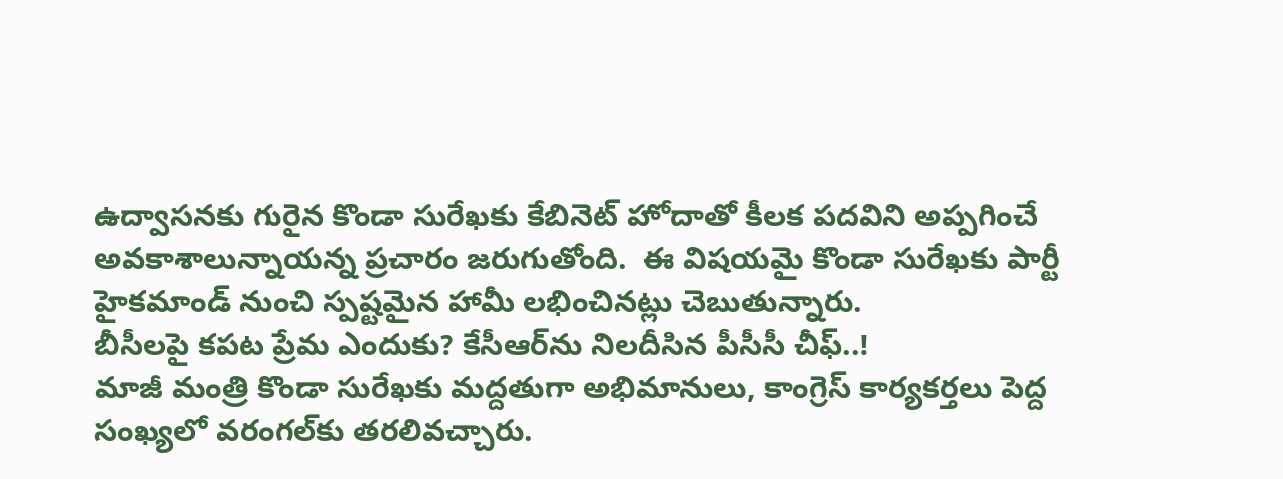ఉద్వాసనకు గురైన కొండా సురేఖకు కేబినెట్ హోదాతో కీలక పదవిని అప్పగించే అవకాశాలున్నాయన్న ప్రచారం జరుగుతోంది.  ఈ విషయమై కొండా సురేఖకు పార్టీ హైకమాండ్ నుంచి స్పష్టమైన హామీ లభించినట్లు చెబుతున్నారు.
బీసీలపై కపట ప్రేమ ఎందుకు? కేసీఆర్‌ను నిలదీసిన పీసీసీ చీఫ్..!
మాజీ మంత్రి కొండా సురేఖకు మద్దతుగా అభిమానులు, కాంగ్రెస్ కార్యకర్తలు పెద్ద సంఖ్యలో వరంగల్‌కు తరలివచ్చారు.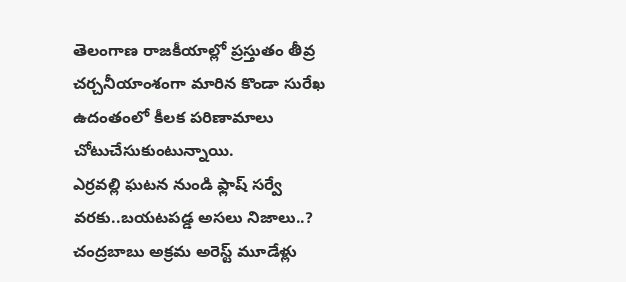తెలంగాణ రాజకీయాల్లో ప్రస్తుతం తీవ్ర చర్చనీయాంశంగా మారిన కొండా సురేఖ ఉదంతంలో కీలక పరిణామాలు చోటుచేసుకుంటున్నాయి.
ఎర్రవల్లి ఘటన నుండి ఫ్లాష్ సర్వే వరకు..బయటపడ్డ అసలు నిజాలు..?
చంద్రబాబు అక్రమ అరెస్ట్ మూడేళ్లు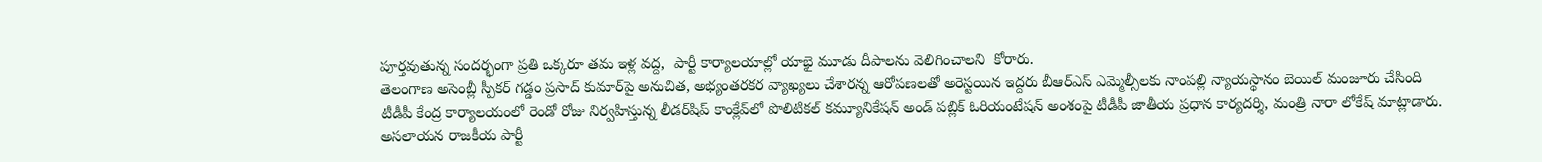పూర్తవుతున్న సందర్భంగా ప్రతి ఒక్కరూ తమ ఇళ్ల వద్ద,  పార్టీ కార్యాలయాల్లో యాభై మూడు దీపాలను వెలిగించాలని  కోరారు.
తెలంగాణ అసెంబ్లీ స్పీకర్ గడ్డం ప్రసాద్ కుమార్‌పై అనుచిత, అభ్యంతరకర వ్యాఖ్యలు చేశారన్న ఆరోపణలతో అరెస్టయిన ఇద్దరు బీఆర్ఎస్ ఎమ్మెల్సీలకు నాంపల్లి న్యాయస్థానం బెయిల్ మంజూరు చేసింది
టీడీపీ కేంద్ర కార్యాలయంలో రెండో రోజు నిర్వహిస్తున్న లీడర్‌షిప్ కాంక్లేవ్‌లో పొలిటికల్ కమ్యూనికేషన్ అండ్ పబ్లిక్ ఓరియంటేషన్ అంశంపై టీడీపీ జాతీయ ప్రధాన కార్యదర్శి, మంత్రి నారా లోకేష్ మాట్లాడారు.
అసలాయన రాజకీయ పార్టీ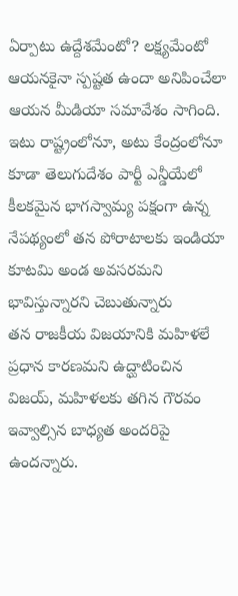ఏర్పాటు ఉద్దేశమేంటో? లక్ష్యమేంటో ఆయనకైనా స్పష్టత ఉందా అనిపించేలా ఆయన మీడియా సమావేశం సాగింది.
ఇటు రాష్ట్రంలోనూ, అటు కేంద్రంలోనూ కూడా తెలుగుదేశం పార్టీ ఎన్డీయేలో కీలకమైన భాగస్వామ్య పక్షంగా ఉన్న నేపథ్యంలో తన పోరాటాలకు ఇండియా కూటమి అండ అవసరమని భావిస్తున్నారని చెబుతున్నారు
తన రాజకీయ విజయానికి మహిళలే ప్రధాన కారణమని ఉద్ఘాటించిన  విజయ్, మహిళలకు తగిన గౌరవం ఇవ్వాల్సిన బాధ్యత అందరిపై ఉందన్నారు.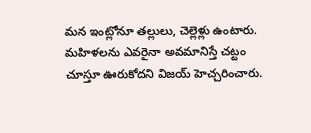మన ఇంట్లోనూ తల్లులు, చెల్లెళ్లు ఉంటారు. మహిళలను ఎవరైనా అవమానిస్తే చట్టం చూస్తూ ఊరుకోదని విజయ్ హెచ్చరించారు.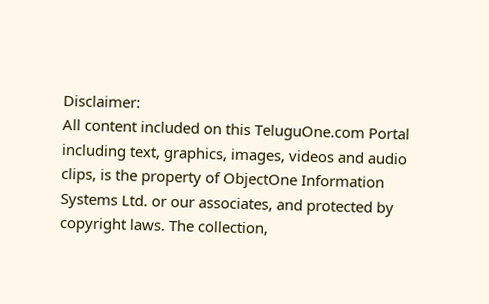Disclaimer:
All content included on this TeluguOne.com Portal including text, graphics, images, videos and audio clips, is the property of ObjectOne Information Systems Ltd. or our associates, and protected by copyright laws. The collection,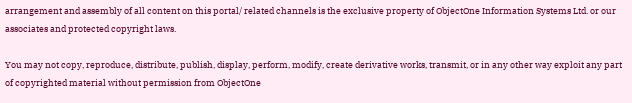arrangement and assembly of all content on this portal/ related channels is the exclusive property of ObjectOne Information Systems Ltd. or our associates and protected copyright laws.

You may not copy, reproduce, distribute, publish, display, perform, modify, create derivative works, transmit, or in any other way exploit any part of copyrighted material without permission from ObjectOne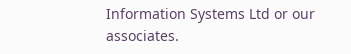Information Systems Ltd or our associates.